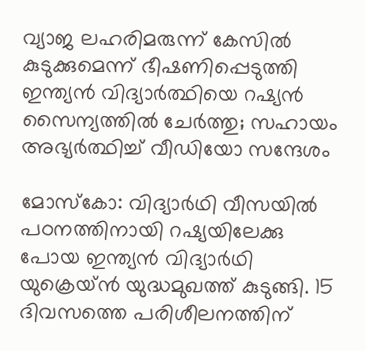വ്യാജ ലഹരിമരുന്ന് കേസിൽ കുടുക്കുമെന്ന് ഭീഷണിപ്പെടുത്തി ഇന്ത്യൻ വിദ്യാർത്ഥിയെ റഷ്യൻ സൈന്യത്തിൽ ചേർത്തു; സഹായം അഭ്യർത്ഥിച്ച് വീഡിയോ സന്ദേശം

മോസ്കോ: വിദ്യാർഥി വീസയിൽ പഠനത്തിനായി റഷ്യയിലേക്കു പോയ ഇന്ത്യൻ വിദ്യാർഥി യുക്രെയ്ൻ യുദ്ധമുഖത്ത് കുടുങ്ങി. 15 ദിവസത്തെ പരിശീലനത്തിന്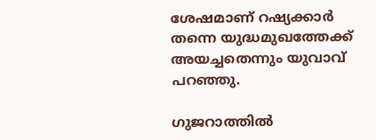ശേഷമാണ് റഷ്യക്കാർ തന്നെ യുദ്ധമുഖത്തേക്ക് അയച്ചതെന്നും യുവാവ് പറഞ്ഞു.

ഗുജറാത്തിൽ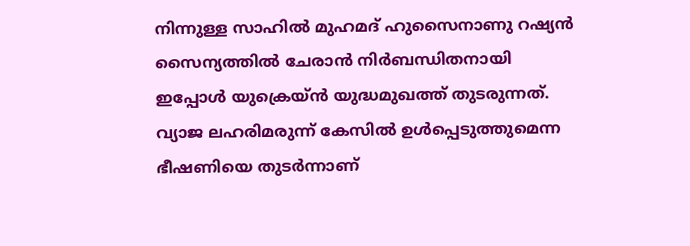നിന്നുള്ള സാഹിൽ മുഹമദ് ഹുസൈനാണു റഷ്യൻ സൈന്യത്തിൽ ചേരാൻ നിർബന്ധിതനായി ഇപ്പോൾ യുക്രെയ്ൻ യുദ്ധമുഖത്ത് തുടരുന്നത്. വ്യാജ ലഹരിമരുന്ന് കേസിൽ ഉൾപ്പെടുത്തുമെന്ന ഭീഷണിയെ തുടർന്നാണ്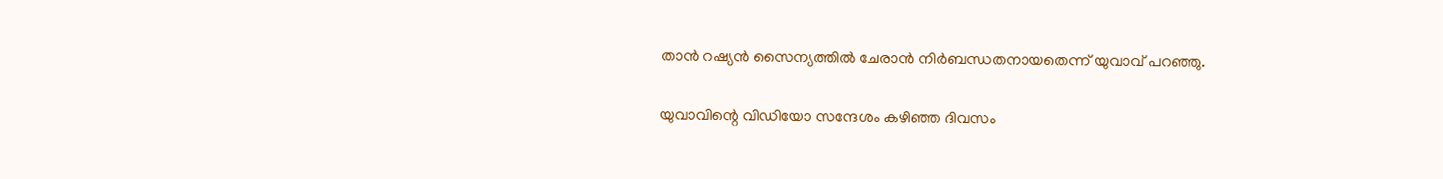താൻ റഷ്യൻ സൈന്യത്തിൽ ചേരാൻ നിർബന്ധതനായതെന്ന് യുവാവ് പറഞ്ഞു.

യുവാവിന്റെ വിഡിയോ സന്ദേശം കഴിഞ്ഞ ദിവസം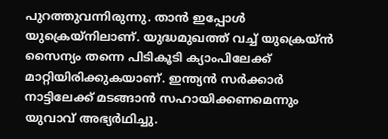പുറത്തുവന്നിരുന്നു. താൻ ഇപ്പോൾ യുക്രെയ്‌നിലാണ്. യുദ്ധമുഖത്ത് വച്ച് യുക്രെയ്ൻ സൈന്യം തന്നെ പിടികൂടി ക്യാംപിലേക്ക് മാറ്റിയിരിക്കുകയാണ്. ഇന്ത്യൻ സർക്കാർ നാട്ടിലേക്ക് മടങ്ങാൻ സഹായിക്കണമെന്നും യുവാവ് അഭ്യർഥിച്ചു.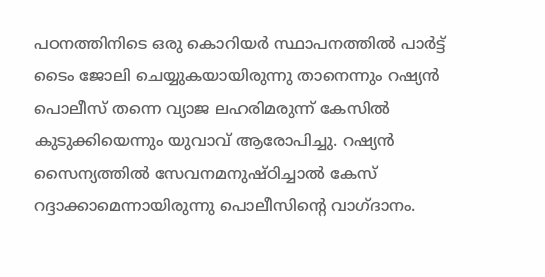പഠനത്തിനിടെ ഒരു കൊറിയർ സ്ഥാപനത്തിൽ പാർട്ട് ടൈം ജോലി ചെയ്യുകയായിരുന്നു താനെന്നും റഷ്യൻ പൊലീസ് തന്നെ വ്യാജ ലഹരിമരുന്ന് കേസിൽ കുടുക്കിയെന്നും യുവാവ് ആരോപിച്ചു. റഷ്യൻ സൈന്യത്തിൽ സേവനമനുഷ്ഠിച്ചാൽ കേസ് റദ്ദാക്കാമെന്നായിരുന്നു പൊലീസിന്റെ വാഗ്ദാനം.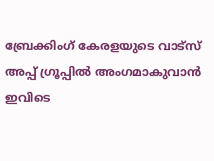ബ്രേക്കിംഗ് കേരളയുടെ വാട്സ് അപ്പ് ഗ്രൂപ്പിൽ അംഗമാകുവാൻ ഇവിടെ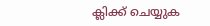ക്ലിക്ക് ചെയ്യുക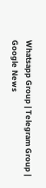Whatsapp Group | Telegram Group | Google News